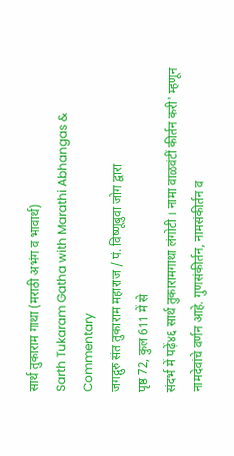सार्थ तुकाराम गाथा (मराठी अभंग व भावार्थ)
Sarth Tukaram Gatha with Marathi Abhangas & Commentary
जगद्गुरु संत तुकाराम महाराज / पं. विष्णूबुवा जोग द्वारा
पृष्ठ 72, कुल 611 में से
संदर्भ में पढ़ें४६ सार्थ तुकारामगाथा लंगोटी । नामा वाळवंटीं कीर्तन करी' म्हणून नामदेवांचे वर्णन आहे. गुणसंकीर्तन, नामसंकीर्तन व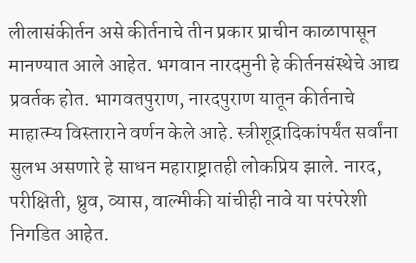लीलासंकीर्तन असे कीर्तनाचे तीन प्रकार प्राचीन काळापासून मानण्यात आले आहेत. भगवान नारदमुनी हे कीर्तनसंस्थेचे आद्य प्रवर्तक होत. भागवतपुराण, नारदपुराण यातून कीर्तनाचे माहात्म्य विस्ताराने वर्णन केले आहे. स्त्रीशूद्रादिकांपर्यंत सर्वांना सुलभ असणारे हे साधन महाराष्ट्रातही लोकप्रिय झाले. नारद, परीक्षिती, ध्रुव, व्यास, वाल्मीकी यांचीही नावे या परंपरेशी निगडित आहेत.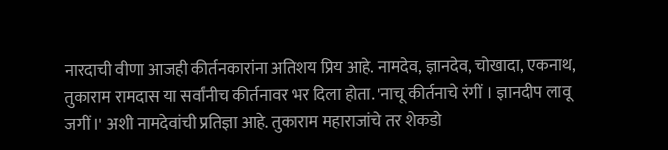नारदाची वीणा आजही कीर्तनकारांना अतिशय प्रिय आहे. नामदेव, ज्ञानदेव, चोखादा, एकनाथ, तुकाराम रामदास या सर्वांनीच कीर्तनावर भर दिला होता. 'नाचू कीर्तनाचे रंगीं । ज्ञानदीप लावू जगीं।' अशी नामदेवांची प्रतिज्ञा आहे. तुकाराम महाराजांचे तर शेकडो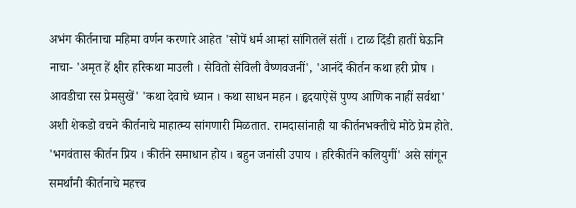अभंग कीर्तनाचा महिमा वर्णन करणारे आहेत 'सोपें धर्म आम्हां सांगितलें संतीं । टाळ दिंडी हातीं घेऊनि नाचा- 'अमृत हें क्षीर हरिकथा माउली । सेवितो सेविली वैष्णवजनीं', 'आनंदें कीर्तन कथा हरी प्रोष । आवडीचा रस प्रेमसुखें' 'कथा देवाचे ध्यान । कथा साधन महन । हृदयाऐसें पुण्य आणिक नाहीं सर्वथा' अशी शेकडो वचने कीर्तनाचे माहात्म्य सांगणारी मिळतात. रामदासांनाही या कीर्तनभक्तीचे मोठे प्रेम होते. 'भगवंतास कीर्तन प्रिय । कीर्तने समाधान होय । बहुन जनांसी उपाय । हरिकीर्तने कलियुगीं' असे सांगून समर्थांनी कीर्तनाचे महत्त्व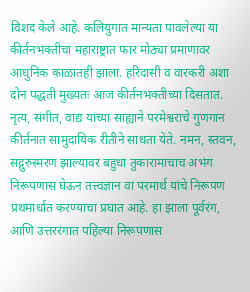विशद केले आहे. कलियुगात मान्यता पावलेल्या या कीर्तनभक्तीचा महाराष्ट्रात फार मोठ्या प्रमाणावर आधुनिक काळातही झाला. हरिदासी व वारकरी अशा दोन पद्धती मुख्यतः आज कीर्तनभक्तीच्या दिसतात. नृत्य, संगीत, वाद्य यांच्या साह्याने परमेश्वराचे गुणगान कीर्तनात सामुदायिक रीतीने साधता येते. नमन, स्तवन, सद्गुरुस्मरण झाल्यावर बहुधा तुकारामाचाच अभंग निरूपणास घेऊन तत्त्वज्ञान वा परमार्थ यांचे निरूपण प्रथमार्धात करण्याचा प्रघात आहे. हा झाला पूर्वरंग, आणि उत्तररंगात पहिल्या निरूपणास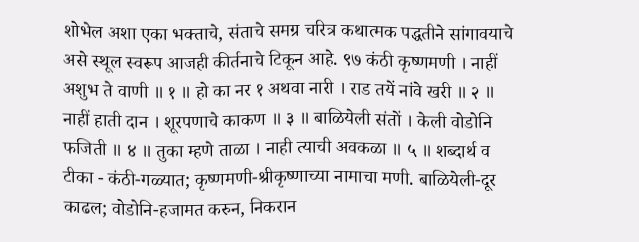शोभेल अशा एका भक्ताचे, संताचे समग्र चरित्र कथात्मक पद्धतीने सांगावयाचे असे स्थूल स्वरूप आजही कीर्तनाचे टिकून आहे. ९७ कंठी कृष्णमणी । नाहीं अशुभ ते वाणी ॥ १ ॥ हो का नर १ अथवा नारी । राड तयें नांवे खरी ॥ २ ॥ नाहीं हाती दान । शूरपणाचे काकण ॥ ३ ॥ बाळियेली संतों । केली वोडोनि फजिती ॥ ४ ॥ तुका म्हणे ताळा । नाही त्याची अवकळा ॥ ५ ॥ शब्दार्थ व टीका - कंठी-गळ्यात; कृष्णमणी-श्रीकृष्णाच्या नामाचा मणी. बाळियेली-दूर काढल; वोडोनि-हजामत करुन, निकरान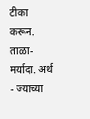टीका करून. ताळा-मर्यादा. अर्थ - ज्याच्या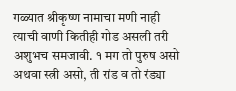गळ्यात श्रीकृष्ण नामाचा मणी नाही त्याची वाणी कितीही गोड असली तरी अशुभच समजावी. १ मग तो पुरुष असो अथवा स्त्री असो, ती रांड व तो रंड्या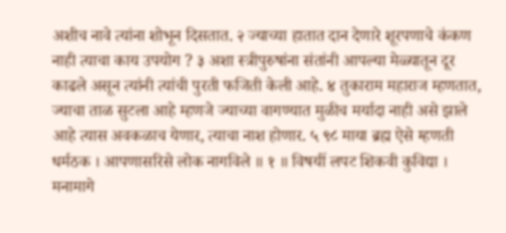अशीच नावे त्यांना शोभून दिसतात. २ ज्याच्या हातात दान देणारे शूरपणाचे कंकण नाही त्याचा काय उपयोग ? ३ अशा स्त्रीपुरुषांना संतांनी आपल्या मेळ्यातून दूर काढले असून त्यांनी त्यांची पुरती फजिती केली आहे. ४ तुकाराम महाराज म्हणतात, ज्याचा ताळ सुटला आहे म्हणजे ज्याच्या वागण्यात मुळीच मर्यादा नाही असे झाले आहे त्यास अवकळाच येणार, त्याचा नाश होणार. ५ ९८ माया ब्रह्म ऐसे म्हणती धर्मठक । आपणासरिसे लोक नागविले ॥ १ ॥ विषयीं लपट शिकवी कुविद्या । मनामागे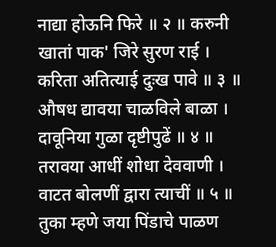नाद्या होऊनि फिरे ॥ २ ॥ करुनी खातां पाक' जिरे सुरण राई । करिता अतित्याई दुःख पावे ॥ ३ ॥ औषध द्यावया चाळविले बाळा । दावूनिया गुळा दृष्टीपुढें ॥ ४ ॥ तरावया आधीं शोधा देववाणी । वाटत बोलणीं द्वारा त्याचीं ॥ ५ ॥ तुका म्हणे जया पिंडाचे पाळण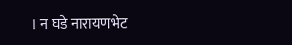। न घडे नारायणभेट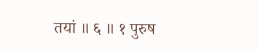तयां ॥ ६ ॥ १ पुरुष